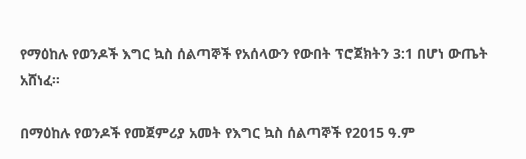የማዕከሉ የወንዶች እግር ኳስ ሰልጣኞች የአሰላውን የውበት ፕሮጀክትን 3:1 በሆነ ውጤት አሸነፈ።

በማዕከሉ የወንዶች የመጀምሪያ አመት የእግር ኳስ ሰልጣኞች የ2015 ዓ.ም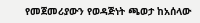የመጀመሪያውን የወዳጅነት ጫወታ ከአሰላው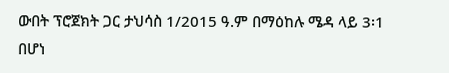ውበት ፕሮጀክት ጋር ታህሳስ 1/2015 ዓ.ም በማዕከሉ ሜዳ ላይ 3፡1 በሆነ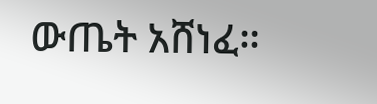ውጤት አሸነፈ።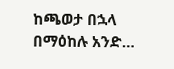ከጫወታ በኋላ በማዕከሉ አንድ…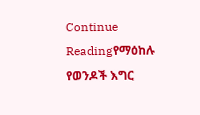Continue Readingየማዕከሉ የወንዶች እግር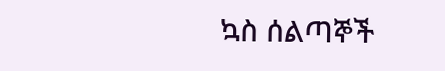ኳስ ሰልጣኞች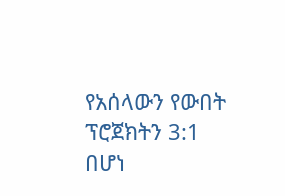የአሰላውን የውበት ፕሮጀክትን 3:1 በሆነ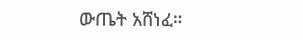ውጤት አሸነፈ።